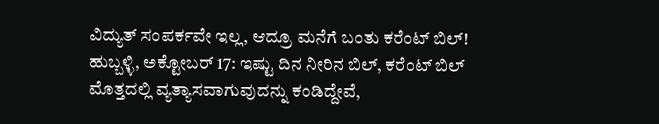ವಿದ್ಯುತ್ ಸಂಪರ್ಕವೇ ಇಲ್ಲ, ಆದ್ರೂ ಮನೆಗೆ ಬಂತು ಕರೆಂಟ್ ಬಿಲ್!
ಹುಬ್ಬಳ್ಳಿ, ಅಕ್ಟೋಬರ್ 17: ಇಷ್ಟು ದಿನ ನೀರಿನ ಬಿಲ್, ಕರೆಂಟ್ ಬಿಲ್ ಮೊತ್ತದಲ್ಲಿ ವ್ಯತ್ಯಾಸವಾಗುವುದನ್ನು ಕಂಡಿದ್ದೇವೆ,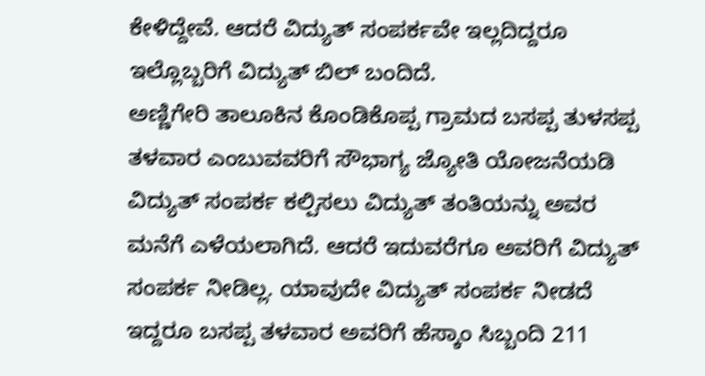ಕೇಳಿದ್ದೇವೆ. ಆದರೆ ವಿದ್ಯುತ್ ಸಂಪರ್ಕವೇ ಇಲ್ಲದಿದ್ದರೂ ಇಲ್ಲೊಬ್ಬರಿಗೆ ವಿದ್ಯುತ್ ಬಿಲ್ ಬಂದಿದೆ.
ಅಣ್ಣಿಗೇರಿ ತಾಲೂಕಿನ ಕೊಂಡಿಕೊಪ್ಪ ಗ್ರಾಮದ ಬಸಪ್ಪ ತುಳಸಪ್ಪ ತಳವಾರ ಎಂಬುವವರಿಗೆ ಸೌಭಾಗ್ಯ ಜ್ಯೋತಿ ಯೋಜನೆಯಡಿ ವಿದ್ಯುತ್ ಸಂಪರ್ಕ ಕಲ್ಪಿಸಲು ವಿದ್ಯುತ್ ತಂತಿಯನ್ನು ಅವರ ಮನೆಗೆ ಎಳೆಯಲಾಗಿದೆ. ಆದರೆ ಇದುವರೆಗೂ ಅವರಿಗೆ ವಿದ್ಯುತ್ ಸಂಪರ್ಕ ನೀಡಿಲ್ಲ. ಯಾವುದೇ ವಿದ್ಯುತ್ ಸಂಪರ್ಕ ನೀಡದೆ ಇದ್ದರೂ ಬಸಪ್ಪ ತಳವಾರ ಅವರಿಗೆ ಹೆಸ್ಕಾಂ ಸಿಬ್ಬಂದಿ 211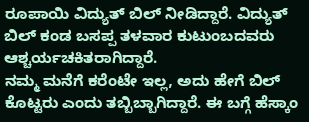ರೂಪಾಯಿ ವಿದ್ಯುತ್ ಬಿಲ್ ನೀಡಿದ್ದಾರೆ. ವಿದ್ಯುತ್ ಬಿಲ್ ಕಂಡ ಬಸಪ್ಪ ತಳವಾರ ಕುಟುಂಬದವರು ಆಶ್ಚರ್ಯಚಕಿತರಾಗಿದ್ದಾರೆ.
ನಮ್ಮ ಮನೆಗೆ ಕರೆಂಟೇ ಇಲ್ಲ, ಅದು ಹೇಗೆ ಬಿಲ್ ಕೊಟ್ಟರು ಎಂದು ತಬ್ಬಿಬ್ಬಾಗಿದ್ದಾರೆ. ಈ ಬಗ್ಗೆ ಹೆಸ್ಕಾಂ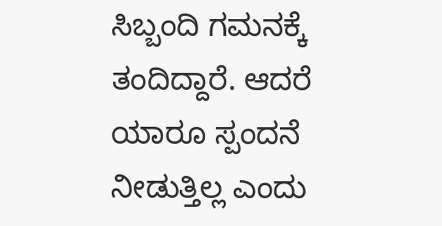ಸಿಬ್ಬಂದಿ ಗಮನಕ್ಕೆ ತಂದಿದ್ದಾರೆ. ಆದರೆ ಯಾರೂ ಸ್ಪಂದನೆ ನೀಡುತ್ತಿಲ್ಲ ಎಂದು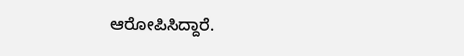ಆರೋಪಿಸಿದ್ದಾರೆ.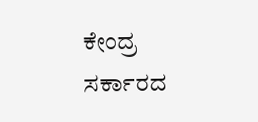ಕೇಂದ್ರ ಸರ್ಕಾರದ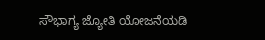ಸೌಭಾಗ್ಯ ಜ್ಯೋತಿ ಯೋಜನೆಯಡಿ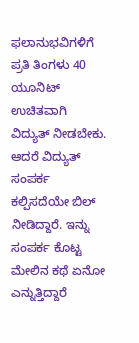ಫಲಾನುಭವಿಗಳಿಗೆ ಪ್ರತಿ ತಿಂಗಳು 40 ಯೂನಿಟ್ ಉಚಿತವಾಗಿ ವಿದ್ಯುತ್ ನೀಡಬೇಕು. ಆದರೆ ವಿದ್ಯುತ್ ಸಂಪರ್ಕ ಕಲ್ಪಿಸದೆಯೇ ಬಿಲ್ ನೀಡಿದ್ದಾರೆ. ಇನ್ನು ಸಂಪರ್ಕ ಕೊಟ್ಟ ಮೇಲಿನ ಕಥೆ ಏನೋ ಎನ್ನುತ್ತಿದ್ದಾರೆ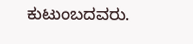ಕುಟುಂಬದವರು.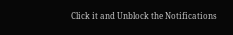Click it and Unblock the Notifications